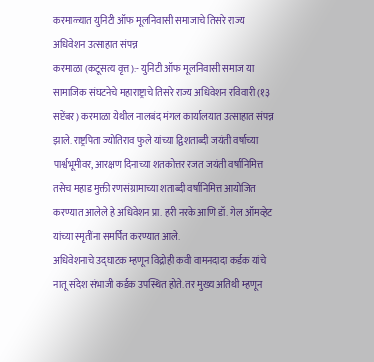करमाळ्यात युनिटी ऑफ मूलनिवासी समाजाचे तिसरे राज्य अधिवेशन उत्साहात संपन्न
करमाळा (कटूसत्य वृत्त):- युनिटी ऑफ मूलनिवासी समाज या सामाजिक संघटनेचे महाराष्ट्राचे तिसरे राज्य अधिवेशन रविवारी (१३ सप्टेंबर) करमाळा येथील नालबंद मंगल कार्यालयात उत्साहात संपन्न झाले. राष्ट्रपिता ज्योतिराव फुले यांच्या द्विशताब्दी जयंती वर्षाच्या पार्श्वभूमीवर, आरक्षण दिनाच्या शतकोत्तर रजत जयंती वर्षानिमित्त तसेच महाड मुक्ती रणसंग्रामाच्या शताब्दी वर्षानिमित्त आयोजित करण्यात आलेले हे अधिवेशन प्रा. हरी नरके आणि डॉ. गेल ऑमव्हेट यांच्या स्मृतींना समर्पित करण्यात आले.
अधिवेशनाचे उद्घाटक म्हणून विद्रोही कवी वामनदादा कर्डक यांचे नातू संदेश संभाजी कर्डक उपस्थित होते. तर मुख्य अतिथी म्हणून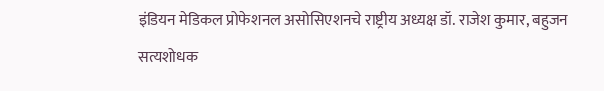इंडियन मेडिकल प्रोफेशनल असोसिएशनचे राष्ट्रीय अध्यक्ष डॉ. राजेश कुमार, बहुजन सत्यशोधक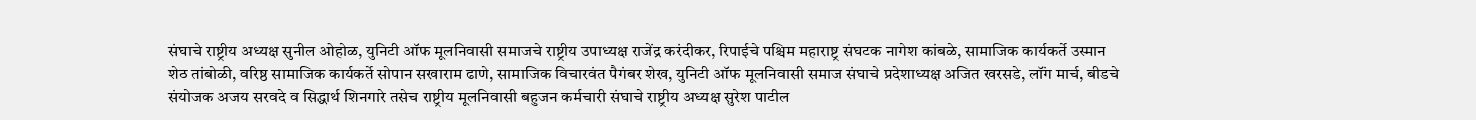संघाचे राष्ट्रीय अध्यक्ष सुनील ओहोळ, युनिटी ऑफ मूलनिवासी समाजचे राष्ट्रीय उपाध्यक्ष राजेंद्र करंदीकर, रिपाईचे पश्चिम महाराष्ट्र संघटक नागेश कांबळे, सामाजिक कार्यकर्ते उस्मान शेठ तांबोळी, वरिष्ठ सामाजिक कार्यकर्ते सोपान सखाराम ढाणे, सामाजिक विचारवंत पैगंबर शेख, युनिटी ऑफ मूलनिवासी समाज संघाचे प्रदेशाध्यक्ष अजित खरसडे, लॉंग मार्च, बीडचे संयोजक अजय सरवदे व सिद्धार्थ शिनगारे तसेच राष्ट्रीय मूलनिवासी बहुजन कर्मचारी संघाचे राष्ट्रीय अध्यक्ष सुरेश पाटील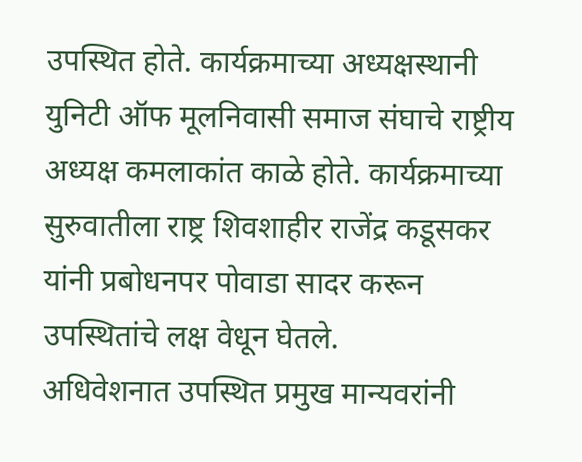उपस्थित होते. कार्यक्रमाच्या अध्यक्षस्थानी युनिटी ऑफ मूलनिवासी समाज संघाचे राष्ट्रीय अध्यक्ष कमलाकांत काळे होते. कार्यक्रमाच्या सुरुवातीला राष्ट्र शिवशाहीर राजेंद्र कडूसकर यांनी प्रबोधनपर पोवाडा सादर करून उपस्थितांचे लक्ष वेधून घेतले.
अधिवेशनात उपस्थित प्रमुख मान्यवरांनी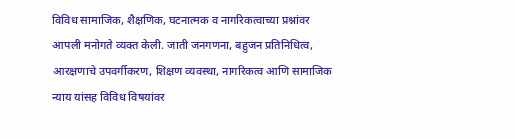विविध सामाजिक, शैक्षणिक, घटनात्मक व नागरिकत्वाच्या प्रश्नांवर आपली मनोगते व्यक्त केली. जाती जनगणना, बहुजन प्रतिनिधित्व, आरक्षणाचे उपवर्गीकरण, शिक्षण व्यवस्था, नागरिकत्व आणि सामाजिक न्याय यांसह विविध विषयांवर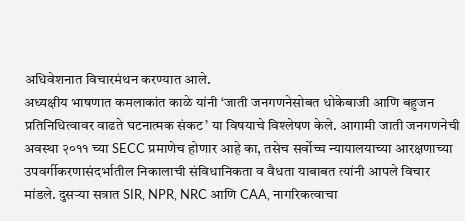अधिवेशनात विचारमंथन करण्यात आले.
अध्यक्षीय भाषणात कमलाकांत काळे यांनी ‘जाती जनगणनेसोबत धोकेबाजी आणि बहुजन प्रतिनिधित्वावर वाढते घटनात्मक संकट’ या विषयाचे विश्लेषण केले. आगामी जाती जनगणनेची अवस्था २०११ च्या SECC प्रमाणेच होणार आहे का, तसेच सर्वोच्च न्यायालयाच्या आरक्षणाच्या उपवर्गीकरणासंदर्भातील निकालाची संविधानिकता व वैधता याबाबत त्यांनी आपले विचार मांडले. दुसऱ्या सत्रात SIR, NPR, NRC आणि CAA, नागरिकत्वाचा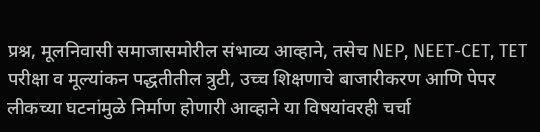प्रश्न, मूलनिवासी समाजासमोरील संभाव्य आव्हाने, तसेच NEP, NEET-CET, TET परीक्षा व मूल्यांकन पद्धतीतील त्रुटी, उच्च शिक्षणाचे बाजारीकरण आणि पेपर लीकच्या घटनांमुळे निर्माण होणारी आव्हाने या विषयांवरही चर्चा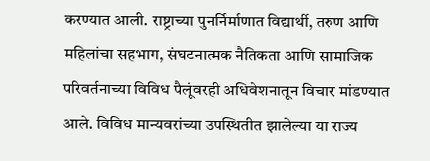करण्यात आली. राष्ट्राच्या पुनर्निर्माणात विद्यार्थी, तरुण आणि महिलांचा सहभाग, संघटनात्मक नैतिकता आणि सामाजिक परिवर्तनाच्या विविध पैलूंवरही अधिवेशनातून विचार मांडण्यात आले. विविध मान्यवरांच्या उपस्थितीत झालेल्या या राज्य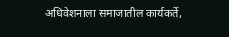अधिवेशनाला समाजातील कार्यकर्ते,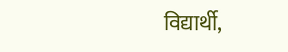विद्यार्थी,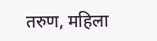तरुण, महिला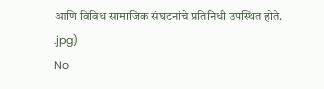आणि विविध सामाजिक संघटनांचे प्रतिनिधी उपस्थित होते.
.jpg)
No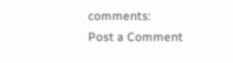comments:
Post a Comment